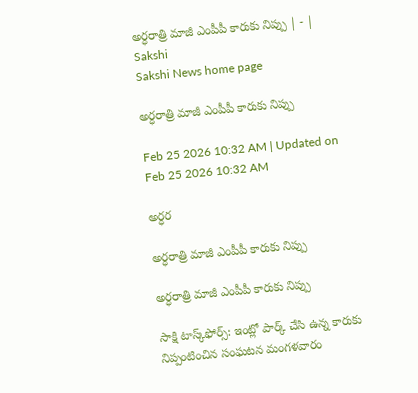అర్ధరాత్రి మాజీ ఎంపీపీ కారుకు నిప్పు | - | Sakshi
Sakshi News home page

అర్ధరాత్రి మాజీ ఎంపీపీ కారుకు నిప్పు

Feb 25 2026 10:32 AM | Updated on Feb 25 2026 10:32 AM

అర్ధర

అర్ధరాత్రి మాజీ ఎంపీపీ కారుకు నిప్పు

అర్ధరాత్రి మాజీ ఎంపీపీ కారుకు నిప్పు

సాక్షి టాస్క్‌ఫోర్స్‌: ఇంట్లో పార్క్‌ చేసి ఉన్న కారుకు నిప్పంటించిన సంఘటన మంగళవారం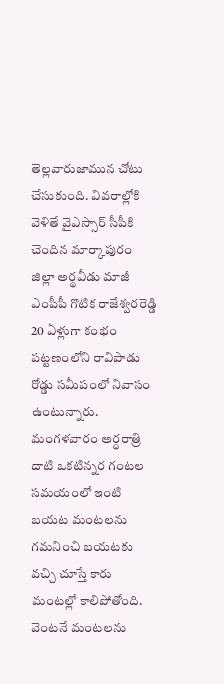తెల్లవారుజామున చోటు చేసుకుంది. వివరాల్లోకి వెళితే వైఎస్సార్‌ సీపీకి చెందిన మార్కాపురం జిల్లా అర్థవీడు మాజీ ఎంపీపీ గొటిక రాజేశ్వరరెడ్డి 20 ఏళ్లుగా కంభం పట్టణంలోని రావిపాడు రోడ్డు సమీపంలో నివాసం ఉంటున్నారు. మంగళవారం అర్ధరాత్రి దాటి ఒకటిన్నర గంటల సమయంలో ఇంటి బయట మంటలను గమనించి బయటకు వచ్చి చూస్తే కారు మంటల్లో కాలిపోతోంది. వెంటనే మంటలను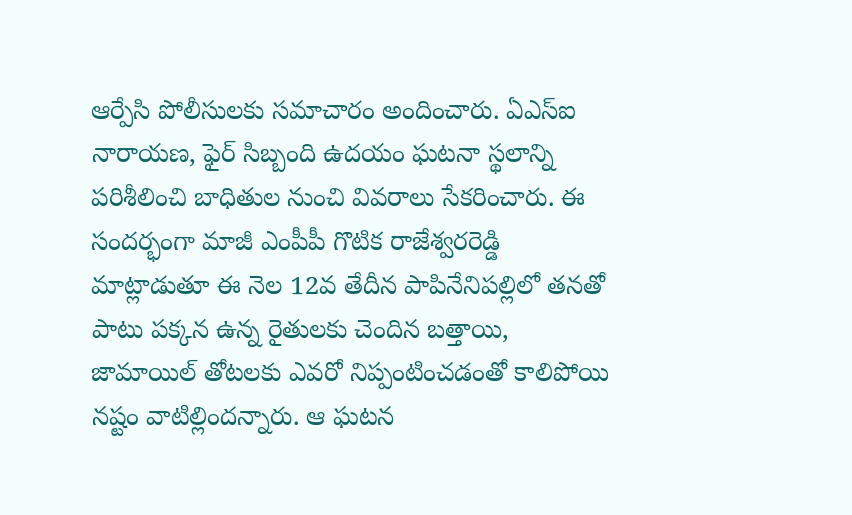ఆర్పేసి పోలీసులకు సమాచారం అందించారు. ఏఎస్‌ఐ నారాయణ, ఫైర్‌ సిబ్బంది ఉదయం ఘటనా స్థలాన్ని పరిశీలించి బాధితుల నుంచి వివరాలు సేకరించారు. ఈ సందర్భంగా మాజీ ఎంపీపీ గొటిక రాజేశ్వరరెడ్డి మాట్లాడుతూ ఈ నెల 12వ తేదీన పాపినేనిపల్లిలో తనతో పాటు పక్కన ఉన్న రైతులకు చెందిన బత్తాయి, జామాయిల్‌ తోటలకు ఎవరో నిప్పంటించడంతో కాలిపోయి నష్టం వాటిల్లిందన్నారు. ఆ ఘటన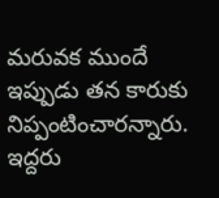మరువక ముందే ఇప్పుడు తన కారుకు నిప్పంటించారన్నారు. ఇద్దరు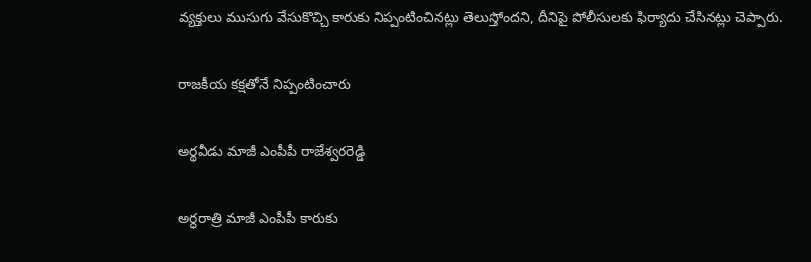వ్యక్తులు ముసుగు వేసుకొచ్చి కారుకు నిప్పంటించినట్లు తెలుస్తోందని, దీనిపై పోలీసులకు ఫిర్యాదు చేసినట్లు చెప్పారు.

రాజకీయ కక్షతోనే నిప్పంటించారు

అర్థవీడు మాజీ ఎంపీపీ రాజేశ్వరరెడ్డి

అర్ధరాత్రి మాజీ ఎంపీపీ కారుకు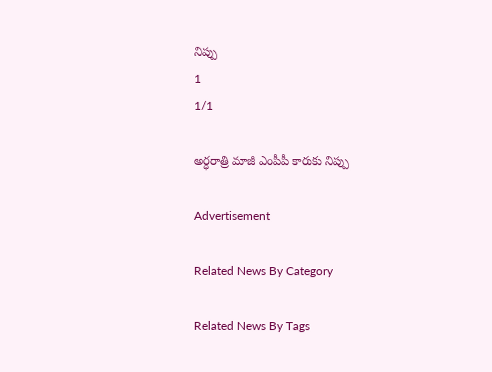నిప్పు
1
1/1

అర్ధరాత్రి మాజీ ఎంపీపీ కారుకు నిప్పు

Advertisement

Related News By Category

Related News By Tags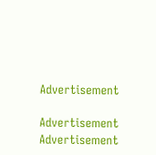Advertisement

Advertisement
Advertisement